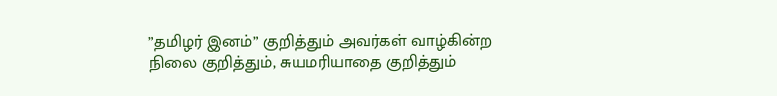”தமிழர் இனம்” குறித்தும் அவர்கள் வாழ்கின்ற நிலை குறித்தும், சுயமரியாதை குறித்தும்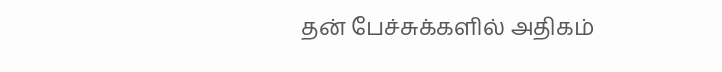தன் பேச்சுக்களில் அதிகம்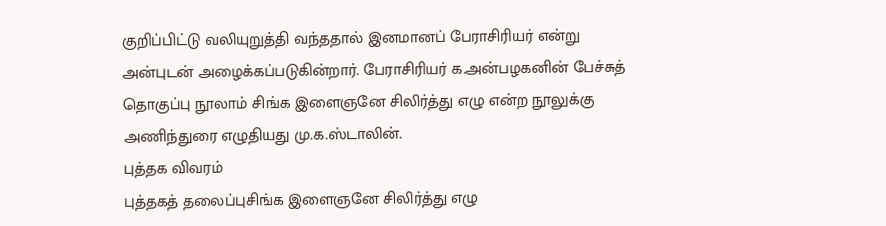குறிப்பிட்டு வலியுறுத்தி வந்ததால் இனமானப் பேராசிரியர் என்று அன்புடன் அழைக்கப்படுகின்றார். பேராசிரியர் க.அன்பழகனின் பேச்சுத் தொகுப்பு நூலாம் சிங்க இளைஞனே சிலிர்த்து எழு என்ற நூலுக்கு அணிந்துரை எழுதியது மு.க.ஸ்டாலின்.
புத்தக விவரம்
புத்தகத் தலைப்புசிங்க இளைஞனே சிலிர்த்து எழு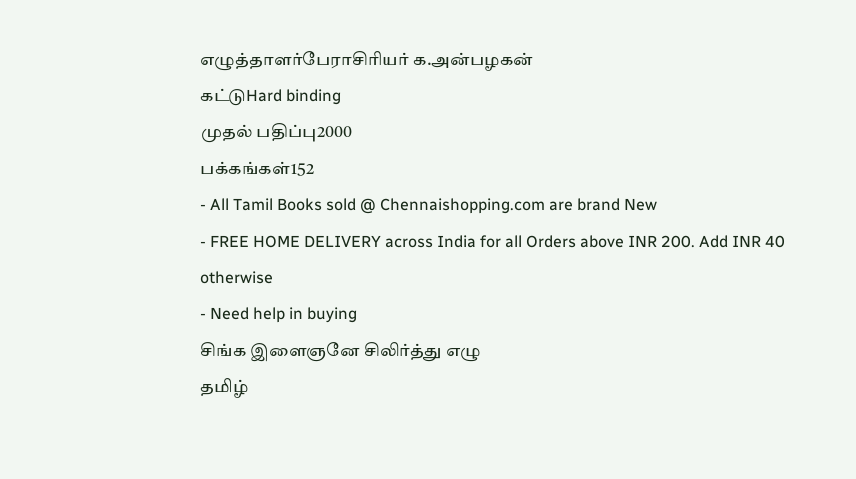எழுத்தாளர்பேராசிரியர் க.அன்பழகன்
கட்டுHard binding
முதல் பதிப்பு2000
பக்கங்கள்152
- All Tamil Books sold @ Chennaishopping.com are brand New
- FREE HOME DELIVERY across India for all Orders above INR 200. Add INR 40 otherwise
- Need help in buying
சிங்க இளைஞனே சிலிர்த்து எழு
தமிழ்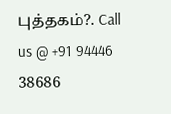புத்தகம்?. Call us @ +91 94446 38686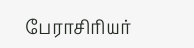பேராசிரியர்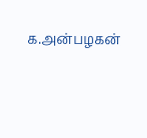க.அன்பழகன்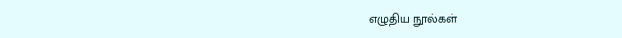எழுதிய நூல்கள்